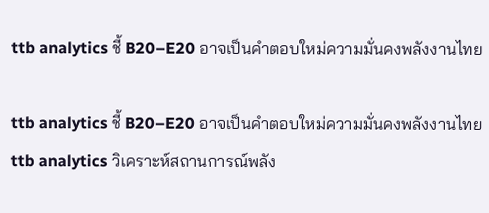ttb analytics ชี้ B20–E20 อาจเป็นคำตอบใหม่ความมั่นคงพลังงานไทย

ttb analytics ชี้ B20–E20 อาจเป็นคำตอบใหม่ความมั่นคงพลังงานไทย
ttb analytics วิเคราะห์สถานการณ์พลัง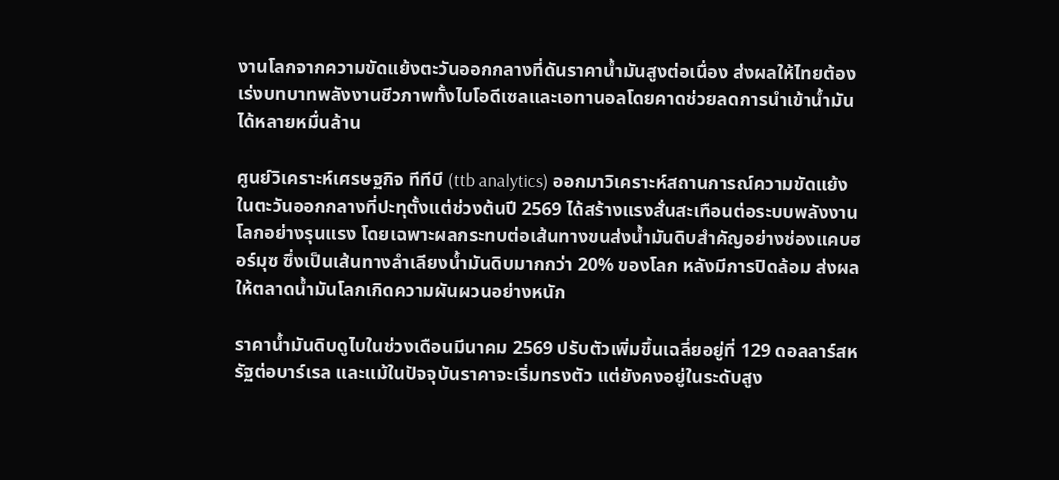งานโลกจากความขัดแย้งตะวันออกกลางที่ดันราคาน้ำมันสูงต่อเนื่อง ส่งผลให้ไทยต้องเร่งบทบาทพลังงานชีวภาพทั้งไบโอดีเซลและเอทานอลโดยคาดช่วยลดการนำเข้าน้ำมันได้หลายหมื่นล้าน

ศูนย์วิเคราะห์เศรษฐกิจ ทีทีบี (ttb analytics) ออกมาวิเคราะห์สถานการณ์ความขัดแย้งในตะวันออกกลางที่ปะทุตั้งแต่ช่วงต้นปี 2569 ได้สร้างแรงสั่นสะเทือนต่อระบบพลังงานโลกอย่างรุนแรง โดยเฉพาะผลกระทบต่อเส้นทางขนส่งน้ำมันดิบสำคัญอย่างช่องแคบฮอร์มุซ ซึ่งเป็นเส้นทางลำเลียงน้ำมันดิบมากกว่า 20% ของโลก หลังมีการปิดล้อม ส่งผลให้ตลาดน้ำมันโลกเกิดความผันผวนอย่างหนัก

ราคาน้ำมันดิบดูไบในช่วงเดือนมีนาคม 2569 ปรับตัวเพิ่มขึ้นเฉลี่ยอยู่ที่ 129 ดอลลาร์สหรัฐต่อบาร์เรล และแม้ในปัจจุบันราคาจะเริ่มทรงตัว แต่ยังคงอยู่ในระดับสูง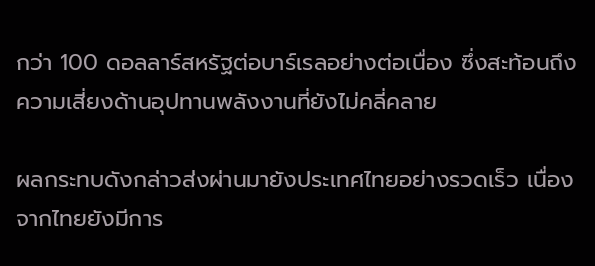กว่า 100 ดอลลาร์สหรัฐต่อบาร์เรลอย่างต่อเนื่อง ซึ่งสะท้อนถึงความเสี่ยงด้านอุปทานพลังงานที่ยังไม่คลี่คลาย

ผลกระทบดังกล่าวส่งผ่านมายังประเทศไทยอย่างรวดเร็ว เนื่องจากไทยยังมีการ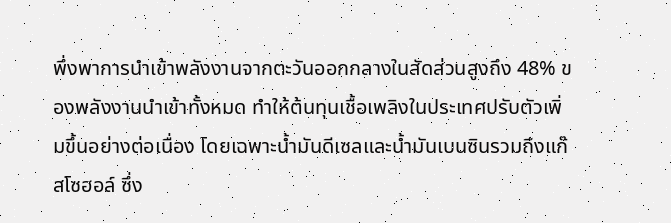พึ่งพาการนำเข้าพลังงานจากตะวันออกกลางในสัดส่วนสูงถึง 48% ของพลังงานนำเข้าทั้งหมด ทำให้ต้นทุนเชื้อเพลิงในประเทศปรับตัวเพิ่มขึ้นอย่างต่อเนื่อง โดยเฉพาะน้ำมันดีเซลและน้ำมันเบนซินรวมถึงแก๊สโซฮอล์ ซึ่ง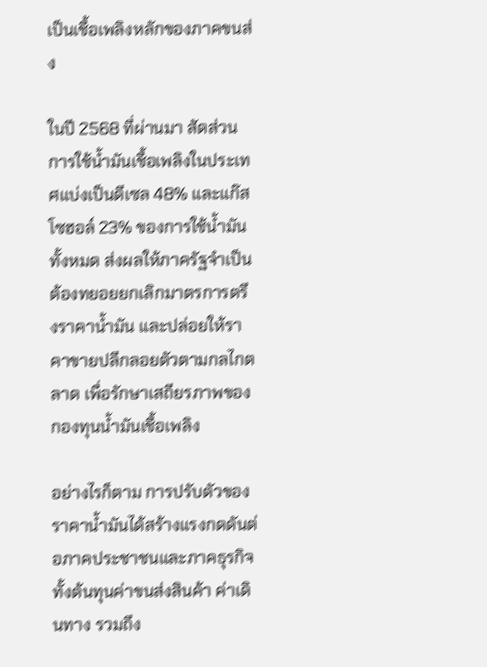เป็นเชื้อเพลิงหลักของภาคขนส่ง

ในปี 2568 ที่ผ่านมา สัดส่วนการใช้น้ำมันเชื้อเพลิงในประเทศแบ่งเป็นดีเซล 48% และแก๊สโซฮอล์ 23% ของการใช้น้ำมันทั้งหมด ส่งผลให้ภาครัฐจำเป็นต้องทยอยยกเลิกมาตรการตรึงราคาน้ำมัน และปล่อยให้ราคาขายปลีกลอยตัวตามกลไกตลาด เพื่อรักษาเสถียรภาพของกองทุนน้ำมันเชื้อเพลิง

อย่างไรก็ตาม การปรับตัวของราคาน้ำมันได้สร้างแรงกดดันต่อภาคประชาชนและภาคธุรกิจ ทั้งต้นทุนค่าขนส่งสินค้า ค่าเดินทาง รวมถึง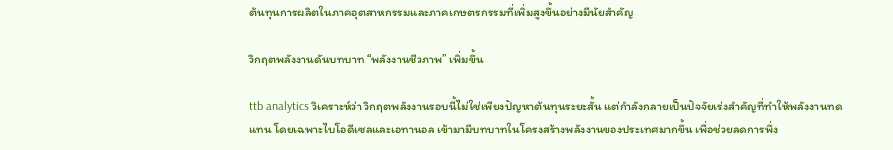ต้นทุนการผลิตในภาคอุตสาหกรรมและภาคเกษตรกรรมที่เพิ่มสูงขึ้นอย่างมีนัยสำคัญ

วิกฤตพลังงานดันบทบาท “พลังงานชีวภาพ” เพิ่มขึ้น

ttb analytics วิเคราะห์ว่า วิกฤตพลังงานรอบนี้ไม่ใช่เพียงปัญหาต้นทุนระยะสั้น แต่กำลังกลายเป็นปัจจัยเร่งสำคัญที่ทำให้พลังงานทดแทน โดยเฉพาะไบโอดีเซลและเอทานอล เข้ามามีบทบาทในโครงสร้างพลังงานของประเทศมากขึ้น เพื่อช่วยลดการพึ่ง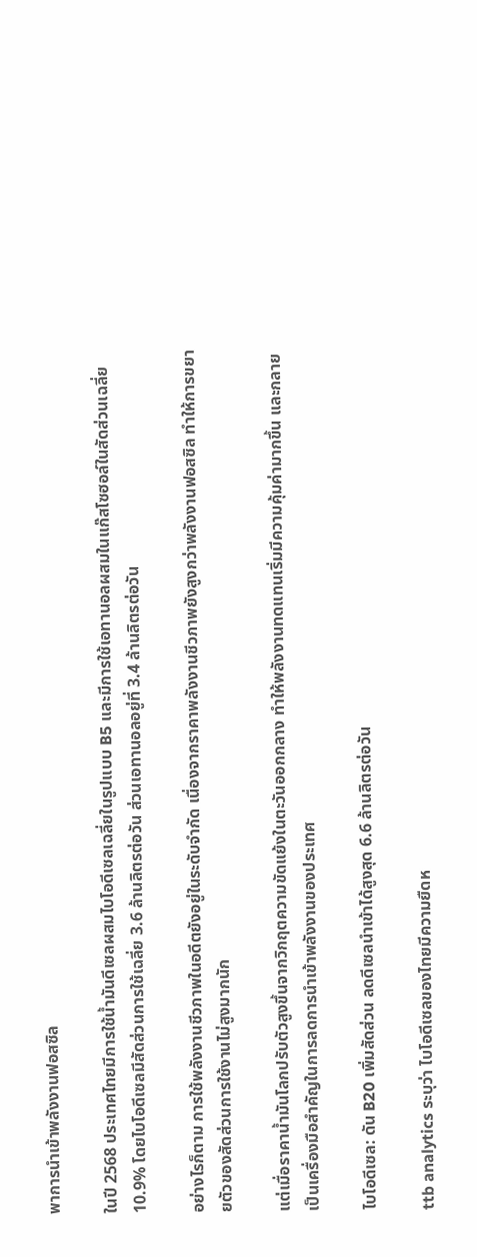พาการนำเข้าพลังงานฟอสซิล

ในปี 2568 ประเทศไทยมีการใช้น้ำมันดีเซลผสมไบโอดีเซลเฉลี่ยในรูปแบบ B5 และมีการใช้เอทานอลผสมในแก๊สโซฮอล์ในสัดส่วนเฉลี่ย 10.9% โดยไบโอดีเซลมีสัดส่วนการใช้เฉลี่ย 3.6 ล้านลิตรต่อวัน ส่วนเอทานอลอยู่ที่ 3.4 ล้านลิตรต่อวัน

อย่างไรก็ตาม การใช้พลังงานชีวภาพในอดีตยังอยู่ในระดับจำกัด เนื่องจากราคาพลังงานชีวภาพยังสูงกว่าพลังงานฟอสซิล ทำให้การขยายตัวของสัดส่วนการใช้งานไม่สูงมากนัก

แต่เมื่อราคาน้ำมันโลกปรับตัวสูงขึ้นจากวิกฤตความขัดแย้งในตะวันออกกลาง ทำให้พลังงานทดแทนเริ่มมีความคุ้มค่ามากขึ้น และกลายเป็นเครื่องมือสำคัญในการลดการนำเข้าพลังงานของประเทศ

ไบโอดีเซล: ดัน B20 เพิ่มสัดส่วน ลดดีเซลนำเข้าได้สูงสุด 6.6 ล้านลิตรต่อวัน

ttb analytics ระบุว่า ไบโอดีเซลของไทยมีความยืดห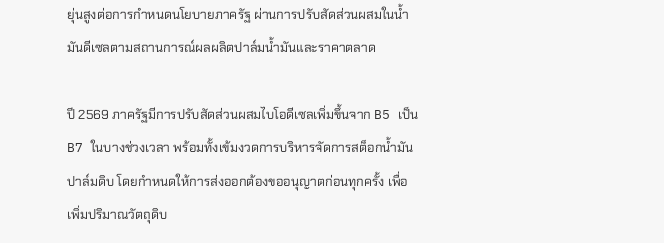ยุ่นสูงต่อการกำหนดนโยบายภาครัฐ ผ่านการปรับสัดส่วนผสมในน้ำมันดีเซลตามสถานการณ์ผลผลิตปาล์มน้ำมันและราคาตลาด

ปี 2569 ภาครัฐมีการปรับสัดส่วนผสมไบโอดีเซลเพิ่มขึ้นจาก B5 เป็น B7 ในบางช่วงเวลา พร้อมทั้งเข้มงวดการบริหารจัดการสต็อกน้ำมันปาล์มดิบ โดยกำหนดให้การส่งออกต้องขออนุญาตก่อนทุกครั้ง เพื่อเพิ่มปริมาณวัตถุดิบ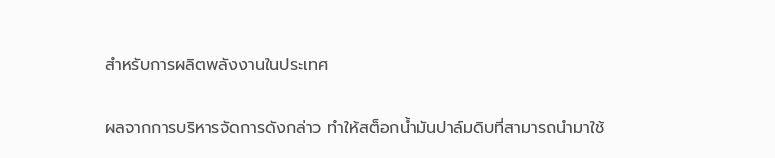สำหรับการผลิตพลังงานในประเทศ

ผลจากการบริหารจัดการดังกล่าว ทำให้สต็อกน้ำมันปาล์มดิบที่สามารถนำมาใช้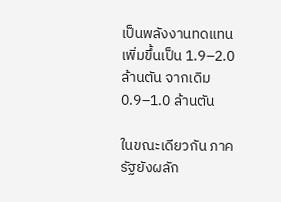เป็นพลังงานทดแทนเพิ่มขึ้นเป็น 1.9–2.0 ล้านตัน จากเดิม 0.9–1.0 ล้านตัน

ในขณะเดียวกัน ภาครัฐยังผลัก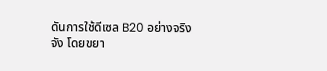ดันการใช้ดีเซล B20 อย่างจริงจัง โดยขยา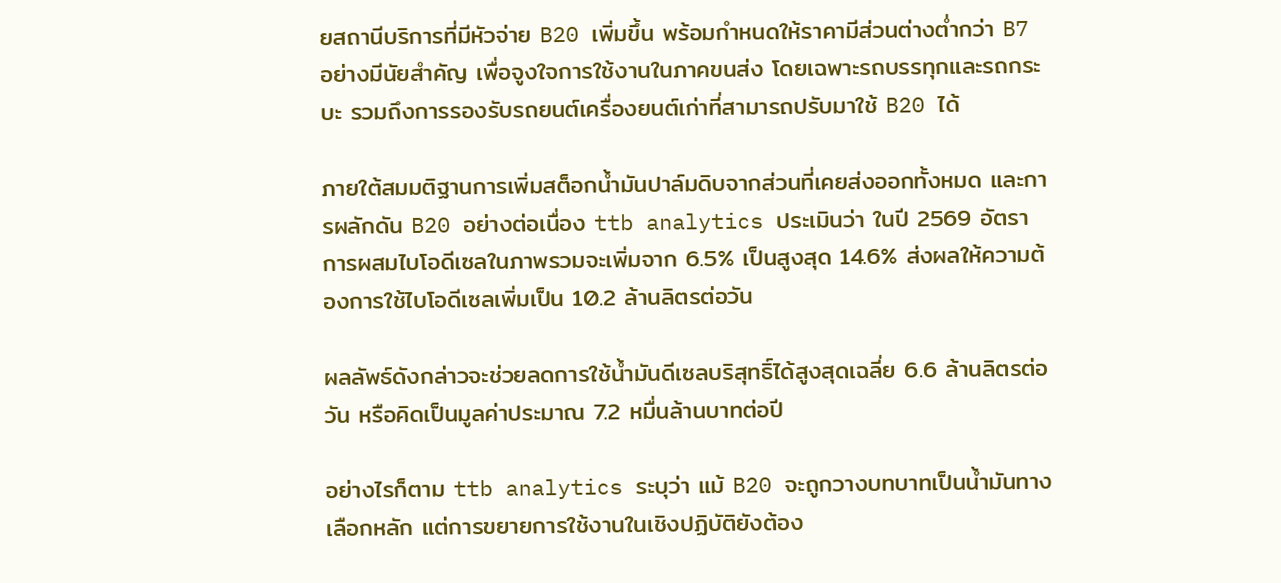ยสถานีบริการที่มีหัวจ่าย B20 เพิ่มขึ้น พร้อมกำหนดให้ราคามีส่วนต่างต่ำกว่า B7 อย่างมีนัยสำคัญ เพื่อจูงใจการใช้งานในภาคขนส่ง โดยเฉพาะรถบรรทุกและรถกระบะ รวมถึงการรองรับรถยนต์เครื่องยนต์เก่าที่สามารถปรับมาใช้ B20 ได้

ภายใต้สมมติฐานการเพิ่มสต็อกน้ำมันปาล์มดิบจากส่วนที่เคยส่งออกทั้งหมด และการผลักดัน B20 อย่างต่อเนื่อง ttb analytics ประเมินว่า ในปี 2569 อัตราการผสมไบโอดีเซลในภาพรวมจะเพิ่มจาก 6.5% เป็นสูงสุด 14.6% ส่งผลให้ความต้องการใช้ไบโอดีเซลเพิ่มเป็น 10.2 ล้านลิตรต่อวัน

ผลลัพธ์ดังกล่าวจะช่วยลดการใช้น้ำมันดีเซลบริสุทธิ์ได้สูงสุดเฉลี่ย 6.6 ล้านลิตรต่อวัน หรือคิดเป็นมูลค่าประมาณ 7.2 หมื่นล้านบาทต่อปี

อย่างไรก็ตาม ttb analytics ระบุว่า แม้ B20 จะถูกวางบทบาทเป็นน้ำมันทางเลือกหลัก แต่การขยายการใช้งานในเชิงปฏิบัติยังต้อง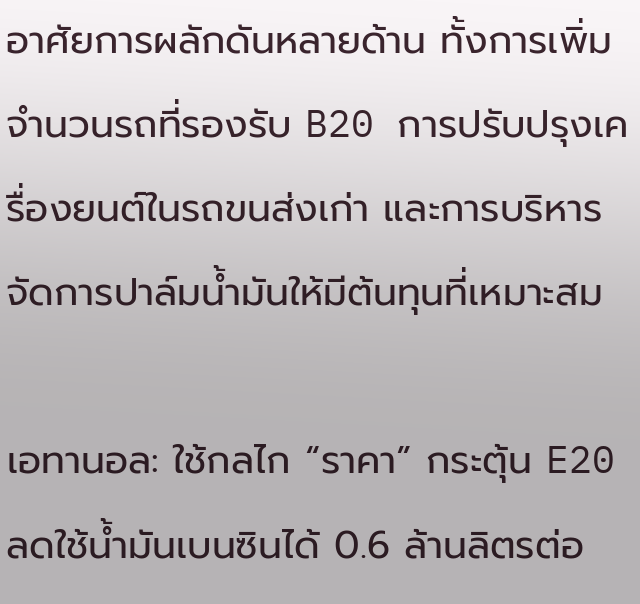อาศัยการผลักดันหลายด้าน ทั้งการเพิ่มจำนวนรถที่รองรับ B20 การปรับปรุงเครื่องยนต์ในรถขนส่งเก่า และการบริหารจัดการปาล์มน้ำมันให้มีต้นทุนที่เหมาะสม

เอทานอล: ใช้กลไก “ราคา” กระตุ้น E20 ลดใช้น้ำมันเบนซินได้ 0.6 ล้านลิตรต่อ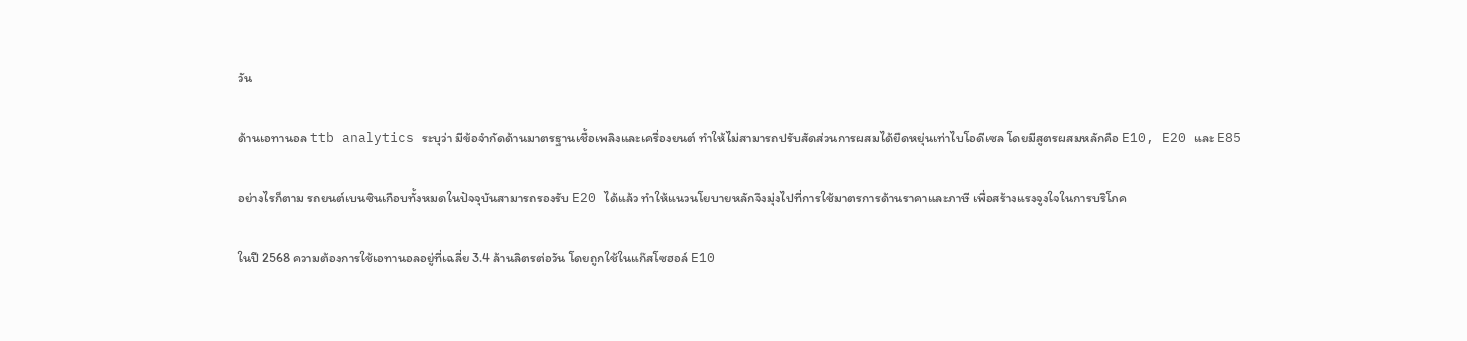วัน

ด้านเอทานอล ttb analytics ระบุว่า มีข้อจำกัดด้านมาตรฐานเชื้อเพลิงและเครื่องยนต์ ทำให้ไม่สามารถปรับสัดส่วนการผสมได้ยืดหยุ่นเท่าไบโอดีเซล โดยมีสูตรผสมหลักคือ E10, E20 และ E85

อย่างไรก็ตาม รถยนต์เบนซินเกือบทั้งหมดในปัจจุบันสามารถรองรับ E20 ได้แล้ว ทำให้แนวนโยบายหลักจึงมุ่งไปที่การใช้มาตรการด้านราคาและภาษี เพื่อสร้างแรงจูงใจในการบริโภค

ในปี 2568 ความต้องการใช้เอทานอลอยู่ที่เฉลี่ย 3.4 ล้านลิตรต่อวัน โดยถูกใช้ในแก๊สโซฮอล์ E10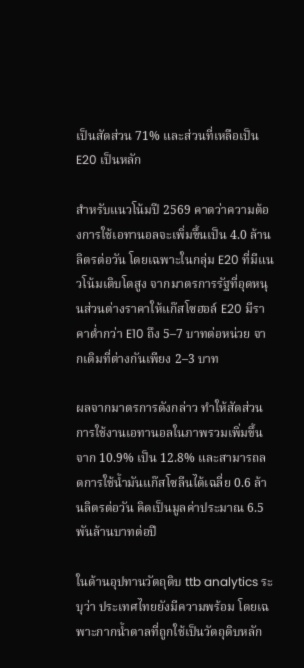เป็นสัดส่วน 71% และส่วนที่เหลือเป็น E20 เป็นหลัก

สำหรับแนวโน้มปี 2569 คาดว่าความต้องการใช้เอทานอลจะเพิ่มขึ้นเป็น 4.0 ล้านลิตรต่อวัน โดยเฉพาะในกลุ่ม E20 ที่มีแนวโน้มเติบโตสูง จากมาตรการรัฐที่อุดหนุนส่วนต่างราคาให้แก๊สโซฮอล์ E20 มีราคาต่ำกว่า E10 ถึง 5–7 บาทต่อหน่วย จากเดิมที่ต่างกันเพียง 2–3 บาท

ผลจากมาตรการดังกล่าว ทำให้สัดส่วนการใช้งานเอทานอลในภาพรวมเพิ่มขึ้นจาก 10.9% เป็น 12.8% และสามารถลดการใช้น้ำมันแก๊สโซลีนได้เฉลี่ย 0.6 ล้านลิตรต่อวัน คิดเป็นมูลค่าประมาณ 6.5 พันล้านบาทต่อปี

ในด้านอุปทานวัตถุดิบ ttb analytics ระบุว่า ประเทศไทยยังมีความพร้อม โดยเฉพาะกากน้ำตาลที่ถูกใช้เป็นวัตถุดิบหลัก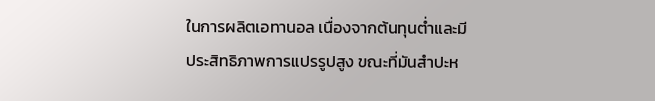ในการผลิตเอทานอล เนื่องจากต้นทุนต่ำและมีประสิทธิภาพการแปรรูปสูง ขณะที่มันสำปะห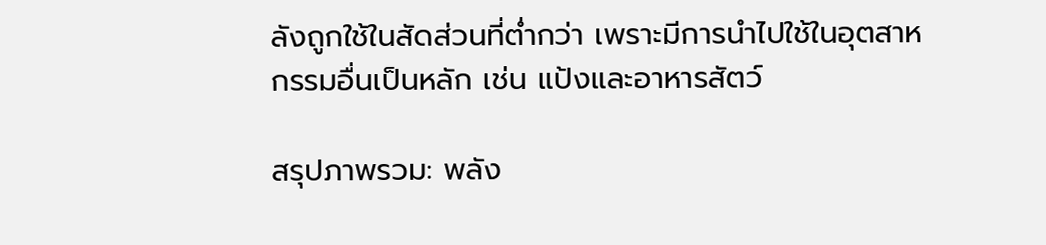ลังถูกใช้ในสัดส่วนที่ต่ำกว่า เพราะมีการนำไปใช้ในอุตสาหกรรมอื่นเป็นหลัก เช่น แป้งและอาหารสัตว์

สรุปภาพรวม: พลัง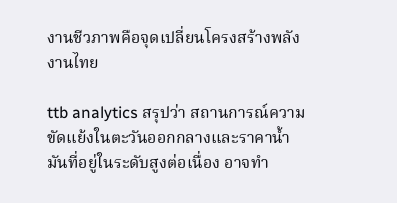งานชีวภาพคือจุดเปลี่ยนโครงสร้างพลังงานไทย

ttb analytics สรุปว่า สถานการณ์ความขัดแย้งในตะวันออกกลางและราคาน้ำมันที่อยู่ในระดับสูงต่อเนื่อง อาจทำ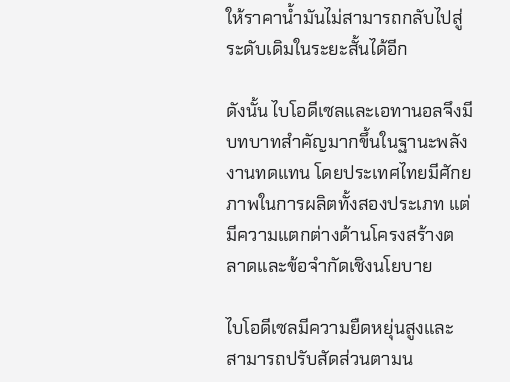ให้ราคาน้ำมันไม่สามารถกลับไปสู่ระดับเดิมในระยะสั้นได้อีก

ดังนั้น ไบโอดีเซลและเอทานอลจึงมีบทบาทสำคัญมากขึ้นในฐานะพลังงานทดแทน โดยประเทศไทยมีศักยภาพในการผลิตทั้งสองประเภท แต่มีความแตกต่างด้านโครงสร้างตลาดและข้อจำกัดเชิงนโยบาย

ไบโอดีเซลมีความยืดหยุ่นสูงและสามารถปรับสัดส่วนตามน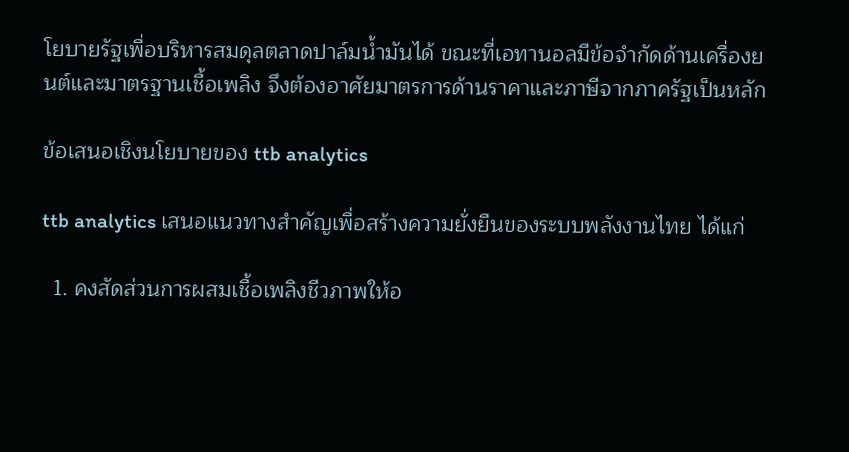โยบายรัฐเพื่อบริหารสมดุลตลาดปาล์มน้ำมันได้ ขณะที่เอทานอลมีข้อจำกัดด้านเครื่องยนต์และมาตรฐานเชื้อเพลิง จึงต้องอาศัยมาตรการด้านราคาและภาษีจากภาครัฐเป็นหลัก

ข้อเสนอเชิงนโยบายของ ttb analytics

ttb analytics เสนอแนวทางสำคัญเพื่อสร้างความยั่งยืนของระบบพลังงานไทย ได้แก่

  1. คงสัดส่วนการผสมเชื้อเพลิงชีวภาพให้อ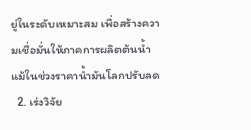ยู่ในระดับเหมาะสม เพื่อสร้างความเชื่อมั่นให้ภาคการผลิตต้นน้ำ แม้ในช่วงราคาน้ำมันโลกปรับลด
  2. เร่งวิจัย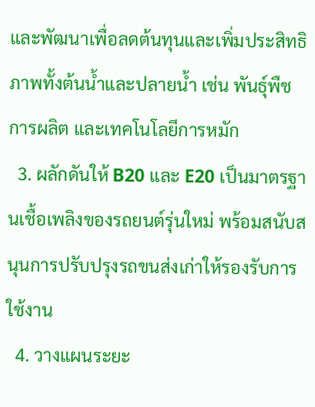และพัฒนาเพื่อลดต้นทุนและเพิ่มประสิทธิภาพทั้งต้นน้ำและปลายน้ำ เช่น พันธุ์พืช การผลิต และเทคโนโลยีการหมัก
  3. ผลักดันให้ B20 และ E20 เป็นมาตรฐานเชื้อเพลิงของรถยนต์รุ่นใหม่ พร้อมสนับสนุนการปรับปรุงรถขนส่งเก่าให้รองรับการใช้งาน
  4. วางแผนระยะ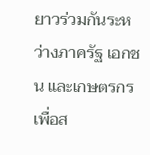ยาวร่วมกันระหว่างภาครัฐ เอกชน และเกษตรกร เพื่อส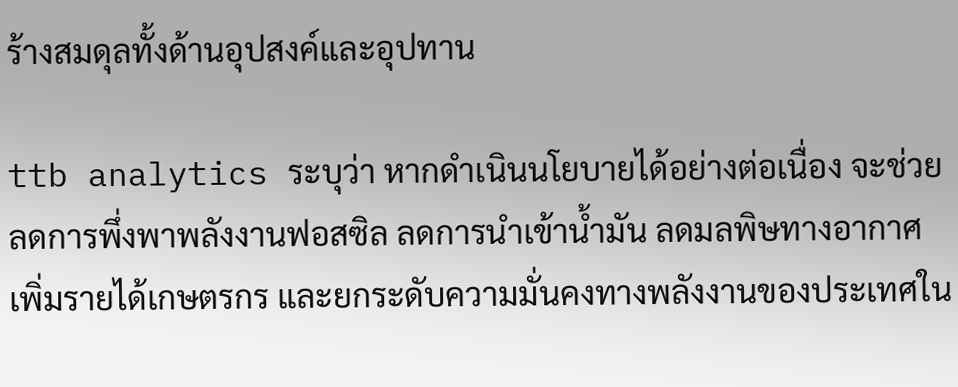ร้างสมดุลทั้งด้านอุปสงค์และอุปทาน

ttb analytics ระบุว่า หากดำเนินนโยบายได้อย่างต่อเนื่อง จะช่วยลดการพึ่งพาพลังงานฟอสซิล ลดการนำเข้าน้ำมัน ลดมลพิษทางอากาศ เพิ่มรายได้เกษตรกร และยกระดับความมั่นคงทางพลังงานของประเทศใน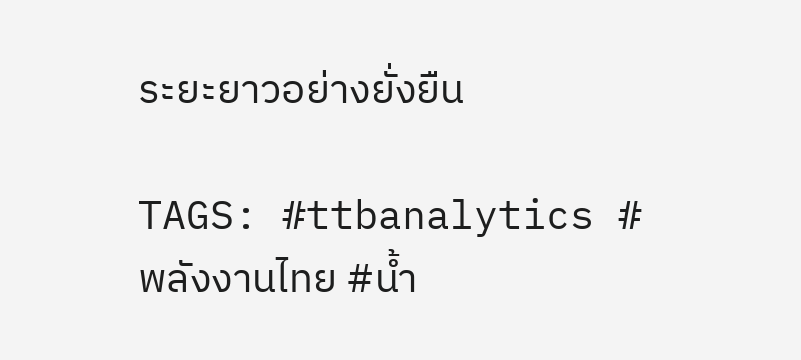ระยะยาวอย่างยั่งยืน

TAGS: #ttbanalytics #พลังงานไทย #น้ำ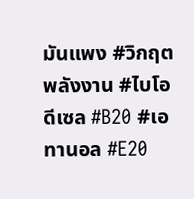มันแพง #วิกฤตพลังงาน #ไบโอดีเซล #B20 #เอทานอล #E20